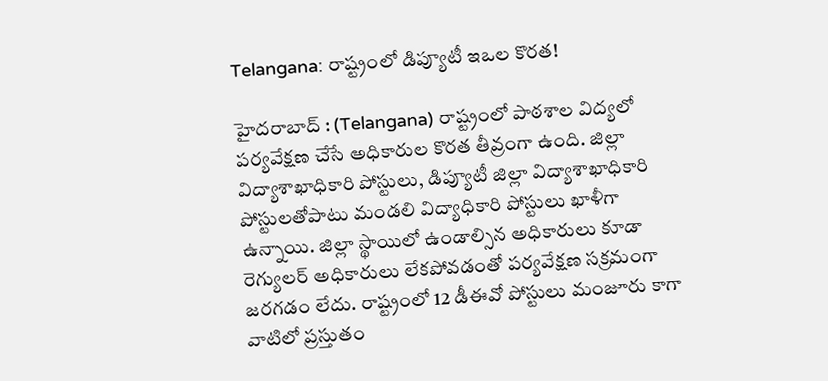Telangana: రాష్ట్రంలో డిప్యూటీ ఇఒల కొరత!

హైదరాబాద్ : (Telangana) రాష్ట్రంలో పాఠశాల విద్యలో పర్యవేక్షణ చేసే అధికారుల కొరత తీవ్రంగా ఉంది. జిల్లా విద్యాశాఖాధికారి పోస్టులు, డిప్యూటీ జిల్లా విద్యాశాఖాధికారి పోస్టులతోపాటు మండలి విద్యాధికారి పోస్టులు ఖాళీగా ఉన్నాయి. జిల్లా స్థాయిలో ఉండాల్సిన అధికారులు కూడా రెగ్యులర్ అధికారులు లేకపోవడంతో పర్యవేక్షణ సక్రమంగా జరగడం లేదు. రాష్ట్రంలో 12 డీఈవో పోస్టులు మంజూరు కాగా వాటిలో ప్రస్తుతం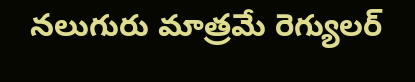నలుగురు మాత్రమే రెగ్యులర్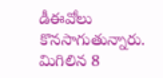డీఈవోలు కొనసాగుతున్నారు. మిగిలిన 8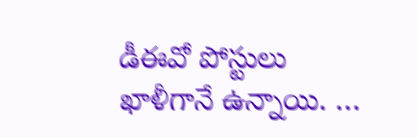డీఈవో పోస్టులు ఖాళీగానే ఉన్నాయి. …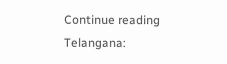Continue reading Telangana: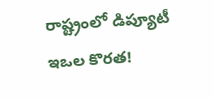రాష్ట్రంలో డిప్యూటీ ఇఒల కొరత!